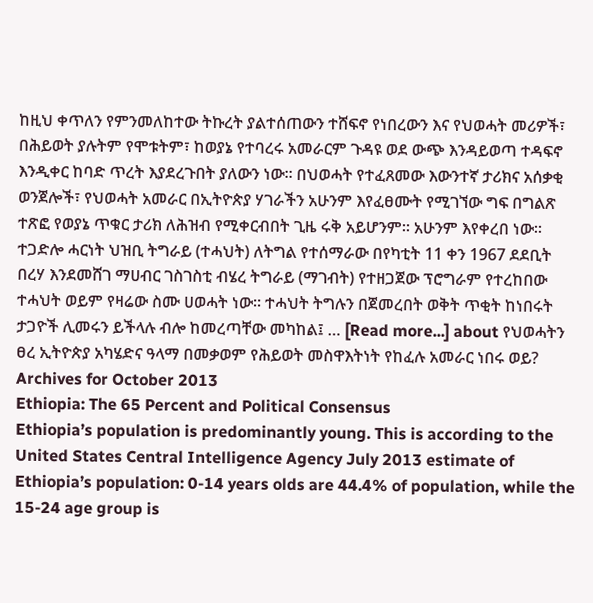ከዚህ ቀጥለን የምንመለከተው ትኩረት ያልተሰጠውን ተሸፍኖ የነበረውን እና የህወሓት መሪዎች፣ በሕይወት ያሉትም የሞቱትም፣ ከወያኔ የተባረሩ አመራርም ጉዳዩ ወደ ውጭ እንዳይወጣ ተዳፍኖ እንዲቀር ከባድ ጥረት እያደረጉበት ያለውን ነው። በህወሓት የተፈጸመው እውንተኛ ታሪክና አሰቃቂ ወንጀሎች፣ የህወሓት አመራር በኢትዮጵያ ሃገራችን አሁንም እየፈፀሙት የሚገኘው ግፍ በግልጽ ተጽፎ የወያኔ ጥቁር ታሪክ ለሕዝብ የሚቀርብበት ጊዜ ሩቅ አይሆንም። አሁንም እየቀረበ ነው። ተጋድሎ ሓርነት ህዝቢ ትግራይ (ተሓህት) ለትግል የተሰማራው በየካቲት 11 ቀን 1967 ደደቢት በረሃ እንደመሸገ ማሀብር ገስገስቲ ብሄረ ትግራይ (ማገብት) የተዘጋጀው ፕሮግራም የተረከበው ተሓህት ወይም የዛሬው ስሙ ሀወሓት ነው። ተሓህት ትግሉን በጀመረበት ወቅት ጥቂት ከነበሩት ታጋዮች ሊመሩን ይችላሉ ብሎ ከመረጣቸው መካከል፤ … [Read more...] about የህወሓትን ፀረ ኢትዮጵያ አካሄድና ዓላማ በመቃወም የሕይወት መስዋእትነት የከፈሉ አመራር ነበሩ ወይ?
Archives for October 2013
Ethiopia: The 65 Percent and Political Consensus
Ethiopia’s population is predominantly young. This is according to the United States Central Intelligence Agency July 2013 estimate of Ethiopia’s population: 0-14 years olds are 44.4% of population, while the 15-24 age group is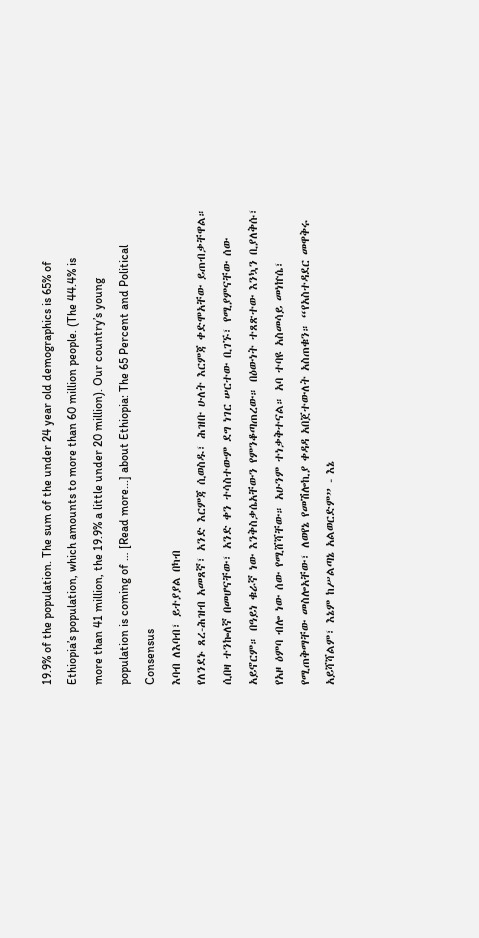19.9% of the population. The sum of the under 24 year old demographics is 65% of Ethiopia’s population, which amounts to more than 60 million people. (The 44.4% is more than 41 million, the 19.9% a little under 20 million). Our country’s young population is coming of … [Read more...] about Ethiopia: The 65 Percent and Political Consensus
እባብ ለእባብ፣ ይተያያል በካብ
የለንደኑ ጸረ-ሕዝብ አመጸኛ፣ አንድ እርምጃ ሲወስዱ፣ ሕዝቡ ሁለት እርምጃ ቀድሞአቸው ይጠብቃቸዋል። ሲበዛ ተንኰለኛ በመሆናቸው፣ አንድ ቀን ተሳስተውም ደግ ነገር ሠርተው ቢገኙ፣ የሚያምናቸው ሰው አይኖርም። በዓይነ ቁራኛ ነው እንቅስቃሴአቸውን የምንቆጣጠረው። በዕውነት ተጸጽተው እንኳን ቢያለቅሱ፣ የአዞ ዕምባ ብሎ ነው ሰው የሚሸሻቸው። አሁንም ተነቃቅተናል። አባ ተባዩ አስመሳይ መነኵሴ፣ የሚጠቅማቸው መስሎአቸው፣ ለወየኔ የመሽሎኪያ ቀዳዳ አበጀተውለት አስጠቁን። “የአስተዳደር መዋቅሩ አይሻሻልም፣ እኔም ከሥልጣኔ አልወርድም” - እኔ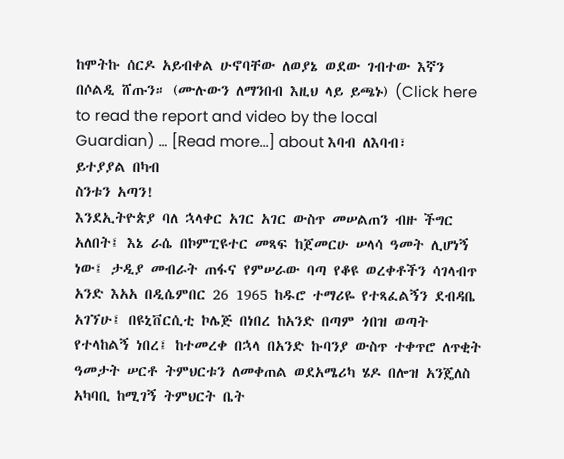ከሞትኩ ሰርዶ አይብቀል ሁኖባቸው ለወያኔ ወደው ገብተው እኛን በሶልዲ ሸጡን። (ሙሉውን ለማንበብ እዚህ ላይ ይጫኑ) (Click here to read the report and video by the local Guardian) … [Read more...] about እባብ ለእባብ፣ ይተያያል በካብ
ስንቱን አጣን!
እንደኢትዮጵያ ባለ ኋላቀር አገር አገር ውስጥ መሠልጠን ብዙ ችግር አለበት፤ እኔ ራሴ በኮምፒዩተር መጻፍ ከጀመርሁ ሠላሳ ዓመት ሊሆነኝ ነው፤ ታዲያ መብራት ጠፋና የምሠራው ባጣ የቆዩ ወረቀቶችን ሳገላብጥ አንድ እአአ በዲሴምበር 26 1965 ከዱሮ ተማሪዬ የተጻፈልኝን ደብዳቤ አገኘሁ፤ በዩኒቨርሲቲ ኮሌጅ በነበረ ከአንድ በጣም ጎበዝ ወጣት የተላከልኝ ነበረ፤ ከተመረቀ በኋላ በአንድ ኩባንያ ውስጥ ተቀጥሮ ለጥቂት ዓመታት ሠርቶ ትምህርቱን ለመቀጠል ወደአሜሪካ ሄዶ በሎዝ አንጄለስ አካባቢ ከሚገኝ ትምህርት ቤት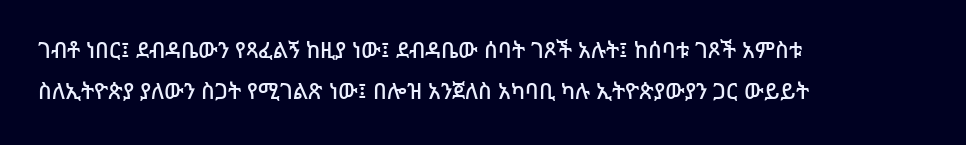ገብቶ ነበር፤ ደብዳቤውን የጻፈልኝ ከዚያ ነው፤ ደብዳቤው ሰባት ገጾች አሉት፤ ከሰባቱ ገጾች አምስቱ ስለኢትዮጵያ ያለውን ስጋት የሚገልጽ ነው፤ በሎዝ አንጀለስ አካባቢ ካሉ ኢትዮጵያውያን ጋር ውይይት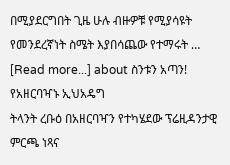በሚያደርግበት ጊዜ ሁሉ ብዙዎቹ የሚያሳዩት የመንደረኛነት ስሜት እያበሳጨው የተማሩት … [Read more...] about ስንቱን አጣን!
የአዘርባዣኑ ኢህአዴግ
ትላንት ረቡዕ በአዘርባዣን የተካሄደው ፕሬዚዳንታዊ ምርጫ ነጻና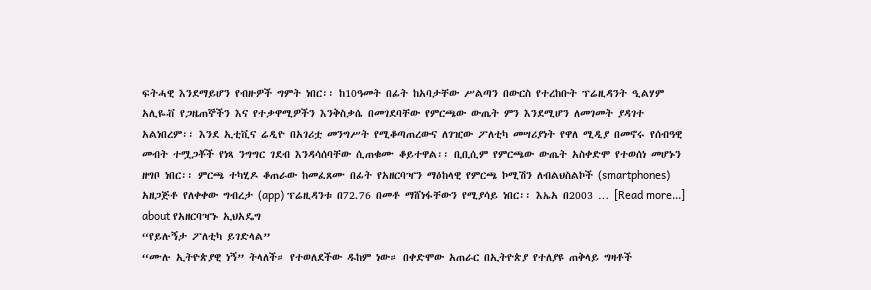ፍትሓዊ እንደማይሆን የብዙዎች ግምት ነበር፡፡ ከ10ዓመት በፊት ከአባታቸው ሥልጣን በውርስ የተረከቡት ፕሬዚዳንት ዒልሃም አሊዬቭ የጋዜጠኞችን እና የተቃዋሚዎችን እንቅስቃሴ በመገደባቸው የምርጫው ውጤት ምን እንደሚሆን ለመገመት ያዳገተ አልነበረም፡፡ እንደ ኢቲቪና ሬዲዮ በአገሪቷ መንግሥት የሚቆጣጠረውና ለገዢው ፖለቲካ መሣሪያነት የዋለ ሚዲያ በመኖሩ የሰብዓዊ መብት ተሟጋቾች የነጻ ንግግር ገደብ እንዳሳሰባቸው ሲጠቁሙ ቆይተዋል፡፡ ቢቢሲም የምርጫው ውጤት አስቀድሞ የተወሰነ መሆኑን ዘግቦ ነበር፡፡ ምርጫ ተካሂዶ ቆጠራው ከመፈጸሙ በፊት የአዘርባዣን ማዕከላዊ የምርጫ ኮሚሽን ለብልህስልኮች (smartphones) አዘጋጅቶ የለቀቀው ግብረታ (app) ፕሬዚዳንቱ በ72.76 በመቶ ማሸነፋቸውን የሚያሳይ ነበር፡፡ እኤአ በ2003 … [Read more...] about የአዘርባዣኑ ኢህአዴግ
“የይሉኝታ ፖለቲካ ይገድላል”
“ሙሉ ኢትዮጵያዊ ነኝ” ትላለች። የተወለደችው ዱከም ነው። በቀድሞው አጠራር በኢትዮጵያ የተለያዩ ጠቅላይ ግዛቶች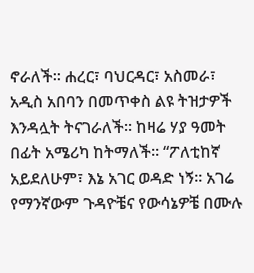ኖራለች። ሐረር፣ ባህርዳር፣ አስመራ፣ አዲስ አበባን በመጥቀስ ልዩ ትዝታዎች እንዳሏት ትናገራለች። ከዛሬ ሃያ ዓመት በፊት አሜሪካ ከትማለች። “ፖለቲከኛ አይደለሁም፣ እኔ አገር ወዳድ ነኝ። አገሬ የማንኛውም ጉዳዮቼና የውሳኔዎቼ በሙሉ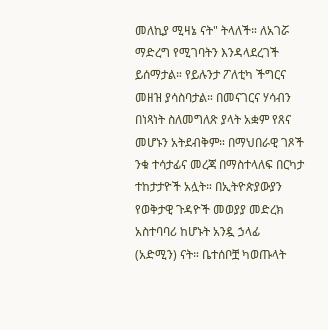መለኪያ ሚዛኔ ናት" ትላለች። ለአገሯ ማድረግ የሚገባትን እንዳላደረገች ይሰማታል። የይሉንታ ፖለቲካ ችግርና መዘዝ ያሳስባታል። በመናገርና ሃሳብን በነጻነት ስለመግለጽ ያላት አቋም የጸና መሆኑን አትደብቅም። በማህበራዊ ገጾች ንቁ ተሳታፊና መረጃ በማስተላለፍ በርካታ ተከታታዮች አሏት። በኢትዮጵያውያን የወቅታዊ ጉዳዮች መወያያ መድረክ አስተባባሪ ከሆኑት አንዷ ኃላፊ (አድሚን) ናት። ቤተሰቦቿ ካወጡላት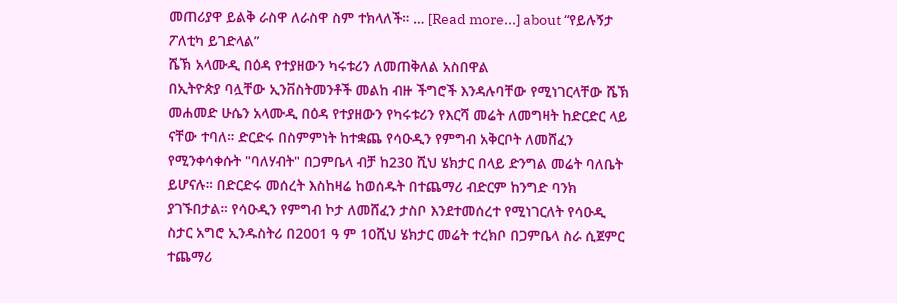መጠሪያዋ ይልቅ ራስዋ ለራስዋ ስም ተክላለች። … [Read more...] about “የይሉኝታ ፖለቲካ ይገድላል”
ሼኽ አላሙዲ በዕዳ የተያዘውን ካሩቱሪን ለመጠቅለል አስበዋል
በኢትዮጵያ ባሏቸው ኢንቨስትመንቶች መልከ ብዙ ችግሮች እንዳሉባቸው የሚነገርላቸው ሼኽ መሐመድ ሁሴን አላሙዲ በዕዳ የተያዘውን የካሩቱሪን የእርሻ መሬት ለመግዛት ከድርድር ላይ ናቸው ተባለ። ድርድሩ በስምምነት ከተቋጨ የሳዑዲን የምግብ አቅርቦት ለመሸፈን የሚንቀሳቀሱት "ባለሃብት" በጋምቤላ ብቻ ከ230 ሺህ ሄክታር በላይ ድንግል መሬት ባለቤት ይሆናሉ። በድርድሩ መሰረት እስከዛሬ ከወሰዱት በተጨማሪ ብድርም ከንግድ ባንክ ያገኙበታል። የሳዑዲን የምግብ ኮታ ለመሸፈን ታስቦ እንደተመሰረተ የሚነገርለት የሳዑዲ ስታር አግሮ ኢንዱስትሪ በ2001 ዓ ም 10ሺህ ሄክታር መሬት ተረክቦ በጋምቤላ ስራ ሲጀምር ተጨማሪ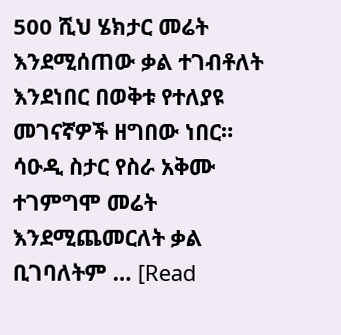500 ሺህ ሄክታር መሬት እንደሚሰጠው ቃል ተገብቶለት እንደነበር በወቅቱ የተለያዩ መገናኛዎች ዘግበው ነበር። ሳዑዲ ስታር የስራ አቅሙ ተገምግሞ መሬት እንደሚጨመርለት ቃል ቢገባለትም … [Read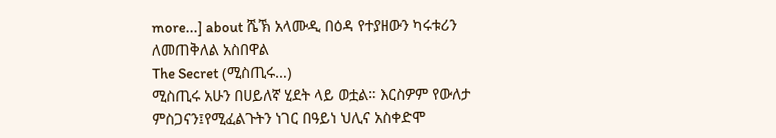more...] about ሼኽ አላሙዲ በዕዳ የተያዘውን ካሩቱሪን ለመጠቅለል አስበዋል
The Secret (ሚስጢሩ…)
ሚስጢሩ አሁን በሀይለኛ ሂደት ላይ ወቷል። እርስዎም የውለታ ምስጋናን፤የሚፈልጉትን ነገር በዓይነ ህሊና አስቀድሞ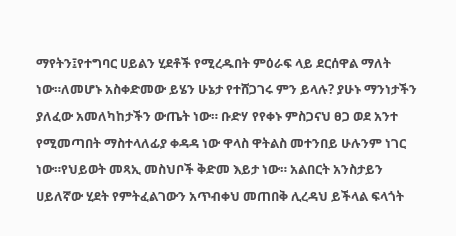ማየትን፤የተግባር ሀይልን ሂደቶች የሚረዱበት ምዕራፍ ላይ ደርሰዋል ማለት ነው።ለመሆኑ አስቀድመው ይሄን ሁኔታ የተሸጋገሩ ምን ይላሉ? ያሁኑ ማንነታችን ያለፈው አመለካከታችን ውጤት ነው። ቡድሃ የየቀኑ ምስጋናህ ፀጋ ወደ አንተ የሚመጣበት ማስተላለፊያ ቀዳዳ ነው ዋላስ ዋትልስ መተንበይ ሁሉንም ነገር ነው።የህይወት መጻኢ መስህቦች ቅድመ እይታ ነው። አልበርት አንስታይን ሀይለኛው ሂደት የምትፈልገውን አጥብቀህ መጠበቅ ሊረዳህ ይችላል ፍላጎት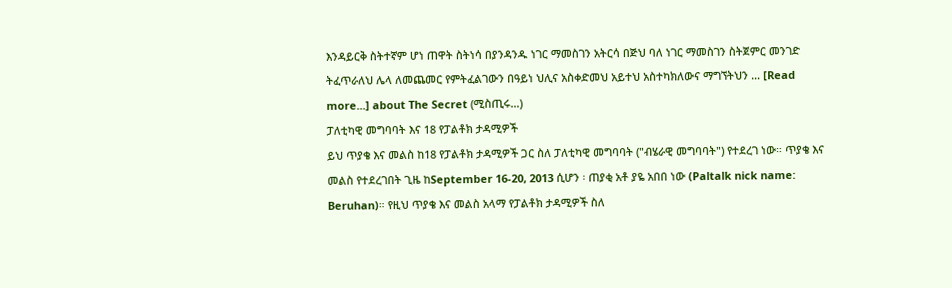እንዳይርቅ ስትተኛም ሆነ ጠዋት ስትነሳ በያንዳንዱ ነገር ማመስገን አትርሳ በጅህ ባለ ነገር ማመስገን ስትጀምር መንገድ ትፈጥራለህ ሌላ ለመጨመር የምትፈልገውን በዓይነ ህሊና አስቀድመህ አይተህ አስተካክለውና ማግኘትህን … [Read more...] about The Secret (ሚስጢሩ…)
ፓለቲካዊ መግባባት እና 18 የፓልቶክ ታዳሚዎች
ይህ ጥያቄ እና መልስ ከ18 የፓልቶክ ታዳሚዎች ጋር ስለ ፓለቲካዊ መግባባት ("ብሄራዊ መግባባት") የተደረገ ነው። ጥያቄ እና መልስ የተደረገበት ጊዜ ከSeptember 16-20, 2013 ሲሆን ፡ ጠያቂ አቶ ያዬ አበበ ነው (Paltalk nick name: Beruhan)። የዚህ ጥያቄ እና መልስ አላማ የፓልቶክ ታዳሚዎች ስለ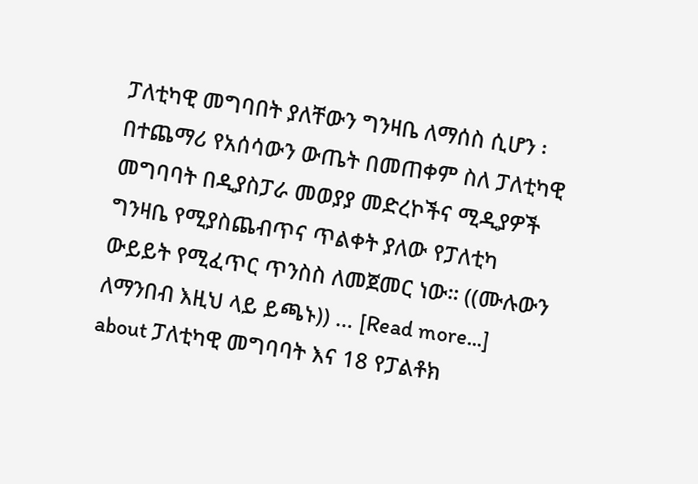ፓለቲካዊ መግባበት ያለቸውን ግንዛቤ ለማሰስ ሲሆን ፡ በተጨማሪ የአሰሳውን ውጤት በመጠቀም ስለ ፓለቲካዊ መግባባት በዲያስፓራ መወያያ መድረኮችና ሚዲያዎች ግንዛቤ የሚያስጨብጥና ጥልቀት ያለው የፓለቲካ ውይይት የሚፈጥር ጥንስስ ለመጀመር ነው። ((ሙሉውን ለማንበብ እዚህ ላይ ይጫኑ)) … [Read more...] about ፓለቲካዊ መግባባት እና 18 የፓልቶክ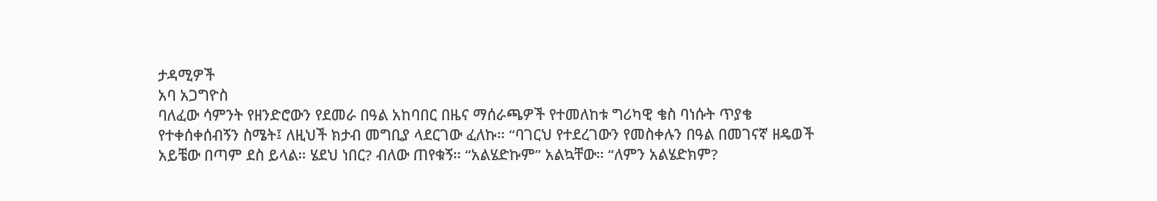ታዳሚዎች
አባ አጋግዮስ
ባለፈው ሳምንት የዘንድሮውን የደመራ በዓል አከባበር በዜና ማሰራጫዎች የተመለከቱ ግሪካዊ ቄስ ባነሱት ጥያቄ የተቀሰቀሰብኝን ስሜት፤ ለዚህች ክታብ መግቢያ ላደርገው ፈለኩ። “ባገርህ የተደረገውን የመስቀሉን በዓል በመገናኛ ዘዴወች አይቼው በጣም ደስ ይላል። ሄደህ ነበር? ብለው ጠየቁኝ። “አልሄድኩም” አልኳቸው። “ለምን አልሄድክም?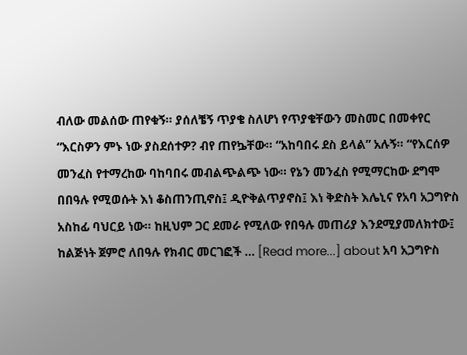ብለው መልሰው ጠየቁኝ። ያሰለቼኝ ጥያቄ ስለሆነ የጥያቄቸውን መስመር በመቀየር “እርስዎን ምኑ ነው ያስደሰተዎ? ብየ ጠየኴቸው። “አከባበሩ ደስ ይላል” አሉኝ። “የእርሰዎ መንፈስ የተማረከው ባከባበሩ መብልጭልጭ ነው። የኔን መንፈስ የሚማርከው ደግሞ በበዓሉ የሚወሱት እነ ቆስጠንጢኖስ፤ ዲዮቅልጥያኖስ፤ እነ ቅድስት እሌኒና የአባ አጋግዮስ አስከፊ ባህርይ ነው። ከዚህም ጋር ደመራ የሚለው የበዓሉ መጠሪያ እንደሚያመለክተው፤ ከልጅነት ጀምሮ ለበዓሉ የክብር መርገፎች … [Read more...] about አባ አጋግዮስ